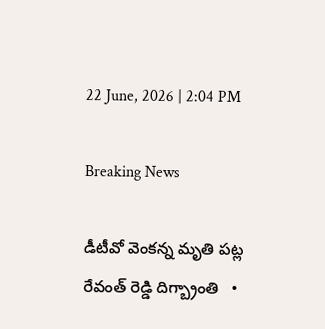22 June, 2026 | 2:04 PM

Breaking News

డీటీవో వెంకన్న మృతి పట్ల రేవంత్ రెడ్డి దిగ్బ్రాంతి   •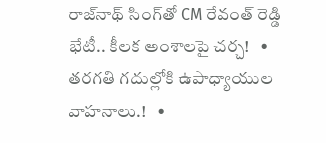రాజ్‌నాథ్‌ సింగ్‌తో CM రేవంత్ రెడ్డి భేటీ.. కీలక అంశాలపై చర్చ!   •   తరగతి గదుల్లోకి ఉపాధ్యాయుల వాహనాలు.!   •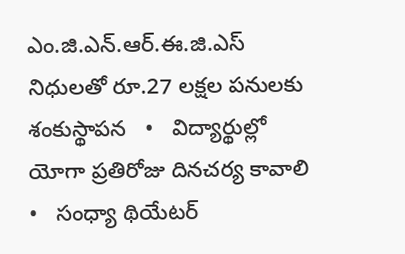ఎం.జి.ఎన్.ఆర్.ఈ.జి.ఎస్ నిధులతో రూ.27 లక్షల పనులకు శంకుస్థాపన   •   విద్యార్థుల్లో యోగా ప్రతిరోజు దినచర్య కావాలి   •   సంధ్యా థియేటర్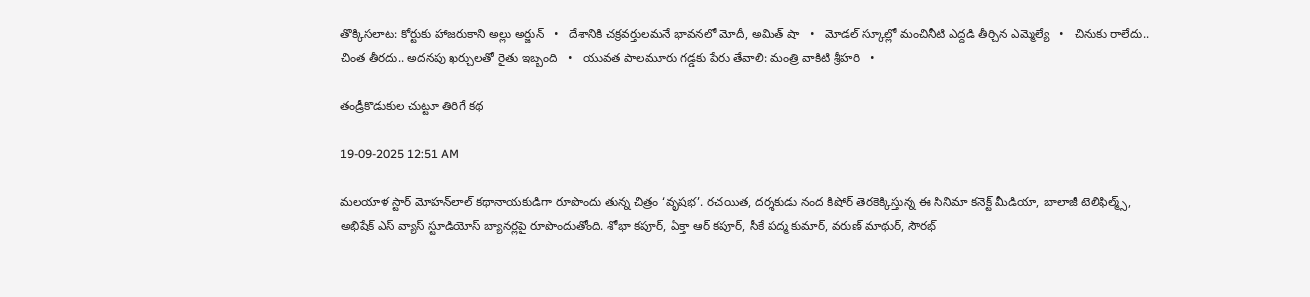తొక్కిసలాట: కోర్టుకు హాజరుకాని అల్లు అర్జున్   •   దేశానికి చక్రవర్తులమనే భావనలో మోదీ, అమిత్ షా   •   మోడల్ స్కూల్లో మంచినీటి ఎద్దడి తీర్చిన ఎమ్మెల్యే   •   చినుకు రాలేదు.. చింత తీరదు.. అదనపు ఖర్చులతో రైతు ఇబ్బంది   •   యువత పాలమూరు గడ్డకు పేరు తేవాలి: మంత్రి వాకిటి శ్రీహరి   •

తండ్రీకొడుకుల చుట్టూ తిరిగే కథ

19-09-2025 12:51 AM

మలయాళ స్టార్ మోహన్‌లాల్ కథానాయకుడిగా రూపొందు తున్న చిత్రం ‘వృషభ’. రచయిత, దర్శకుడు నంద కిషోర్ తెరకెక్కిస్తున్న ఈ సినిమా కనెక్ట్ మీడియా, బాలాజీ టెలిఫిల్మ్స్, అభిషేక్ ఎస్ వ్యాస్ స్టూడియోస్ బ్యానర్లపై రూపొందుతోంది. శోభా కపూర్, ఏక్తా ఆర్ కపూర్, సీకే పద్మ కుమార్, వరుణ్ మాథుర్, సౌరభ్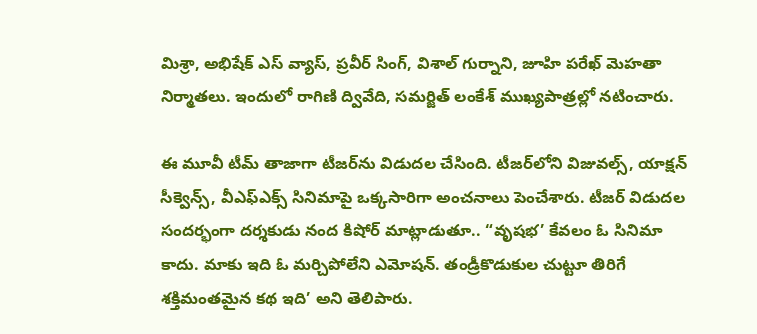మిశ్రా, అభిషేక్ ఎస్ వ్యాస్, ప్రవీర్ సింగ్, విశాల్ గుర్నాని, జూహి పరేఖ్ మెహతా నిర్మాతలు. ఇందులో రాగిణి ద్వివేది, సమర్జిత్ లంకేశ్ ముఖ్యపాత్రల్లో నటించారు.

ఈ మూవీ టీమ్ తాజాగా టీజర్‌ను విడుదల చేసింది. టీజర్‌లోని విజువల్స్, యాక్షన్ సీక్వెన్స్, వీఎఫ్‌ఎక్స్ సినిమాపై ఒక్కసారిగా అంచనాలు పెంచేశారు. టీజర్ విడుదల సందర్భంగా దర్శకుడు నంద కిషోర్ మాట్లాడుతూ.. “వృషభ’ కేవలం ఓ సినిమా కాదు. మాకు ఇది ఓ మర్చిపోలేని ఎమోషన్. తండ్రీకొడుకుల చుట్టూ తిరిగే శక్తిమంతమైన కథ ఇది’ అని తెలిపారు.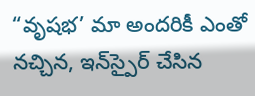“వృషభ’ మా అందరికీ ఎంతో నచ్చిన, ఇన్‌స్పైర్ చేసిన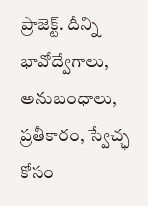ప్రాజెక్ట్. దీన్ని భావోద్వేగాలు, అనుబంధాలు, ప్రతీకారం, స్వేచ్ఛ కోసం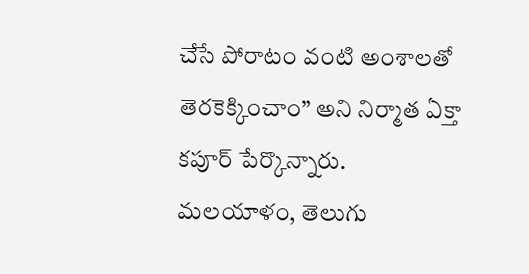చేసే పోరాటం వంటి అంశాలతో తెరకెక్కించాం” అని నిర్మాత ఏక్తా కపూర్ పేర్కొన్నారు. మలయాళం, తెలుగు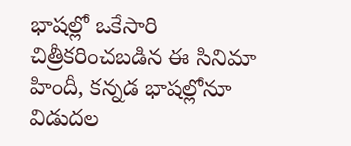భాషల్లో ఒకేసారి చిత్రీకరించబడిన ఈ సినిమా హిందీ, కన్నడ భాషల్లోనూ విడుదల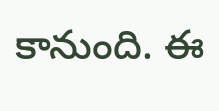కానుంది. ఈ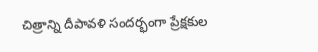చిత్రాన్ని దీపావళి సందర్భంగా ప్రేక్షకుల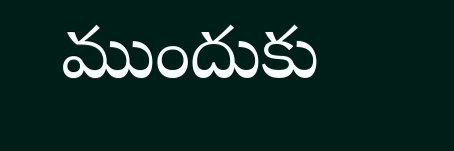ముందుకు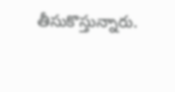తీసుకొస్తున్నారు.